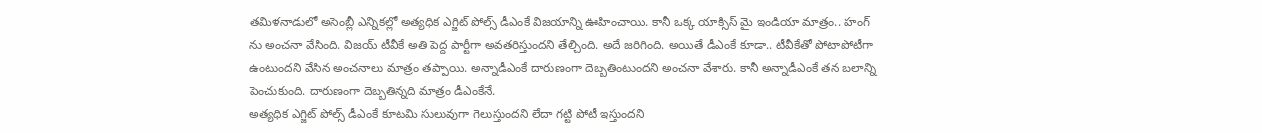తమిళనాడులో అసెంబ్లీ ఎన్నికల్లో అత్యధిక ఎగ్జిట్ పోల్స్ డీఎంకే విజయాన్ని ఊహించాయి. కానీ ఒక్క యాక్సిస్ మై ఇండియా మాత్రం.. హంగ్ ను అంచనా వేసింది. విజయ్ టీవీకే అతి పెద్ద పార్టీగా అవతరిస్తుందని తేల్చింది. అదే జరిగింది. అయితే డీఎంకే కూడా.. టీవీకేతో పోటాపోటీగా ఉంటుందని వేసిన అంచనాలు మాత్రం తప్పాయి. అన్నాడీఎంకే దారుణంగా దెబ్బతింటుందని అంచనా వేశారు. కానీ అన్నాడీఎంకే తన బలాన్ని పెంచుకుంది. దారుణంగా దెబ్బతిన్నది మాత్రం డీఎంకేనే.
అత్యధిక ఎగ్జిట్ పోల్స్ డీఎంకే కూటమి సులువుగా గెలుస్తుందని లేదా గట్టి పోటీ ఇస్తుందని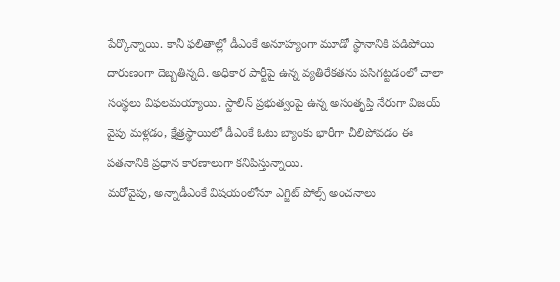పేర్కొన్నాయి. కానీ ఫలితాల్లో డీఎంకే అనూహ్యంగా మూడో స్థానానికి పడిపోయి దారుణంగా దెబ్బతిన్నది. అధికార పార్టీపై ఉన్న వ్యతిరేకతను పసిగట్టడంలో చాలా సంస్థలు విఫలమయ్యాయి. స్టాలిన్ ప్రభుత్వంపై ఉన్న అసంతృప్తి నేరుగా విజయ్ వైపు మళ్లడం, క్షేత్రస్థాయిలో డీఎంకే ఓటు బ్యాంకు భారీగా చీలిపోవడం ఈ పతనానికి ప్రధాన కారణాలుగా కనిపిస్తున్నాయి.
మరోవైపు, అన్నాడీఎంకే విషయంలోనూ ఎగ్జిట్ పోల్స్ అంచనాలు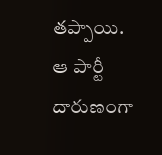తప్పాయి. ఆ పార్టీ దారుణంగా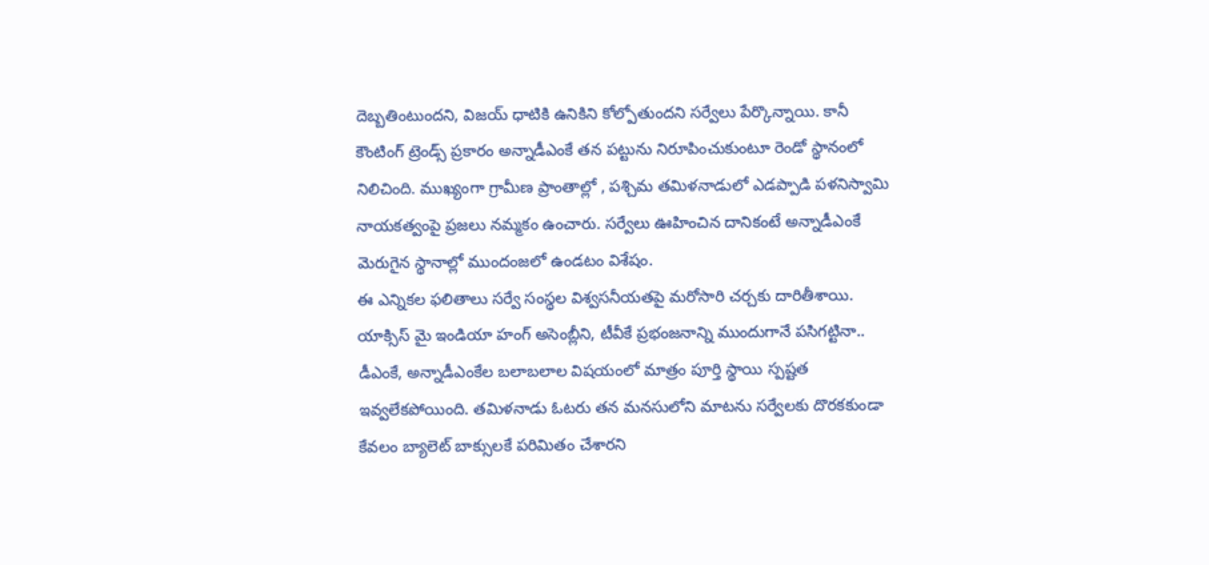దెబ్బతింటుందని, విజయ్ ధాటికి ఉనికిని కోల్పోతుందని సర్వేలు పేర్కొన్నాయి. కానీ కౌంటింగ్ ట్రెండ్స్ ప్రకారం అన్నాడీఎంకే తన పట్టును నిరూపించుకుంటూ రెండో స్థానంలో నిలిచింది. ముఖ్యంగా గ్రామీణ ప్రాంతాల్లో , పశ్చిమ తమిళనాడులో ఎడప్పాడి పళనిస్వామి నాయకత్వంపై ప్రజలు నమ్మకం ఉంచారు. సర్వేలు ఊహించిన దానికంటే అన్నాడీఎంకే మెరుగైన స్థానాల్లో ముందంజలో ఉండటం విశేషం.
ఈ ఎన్నికల ఫలితాలు సర్వే సంస్థల విశ్వసనీయతపై మరోసారి చర్చకు దారితీశాయి. యాక్సిస్ మై ఇండియా హంగ్ అసెంబ్లీని, టీవీకే ప్రభంజనాన్ని ముందుగానే పసిగట్టినా.. డీఎంకే, అన్నాడీఎంకేల బలాబలాల విషయంలో మాత్రం పూర్తి స్థాయి స్పష్టత ఇవ్వలేకపోయింది. తమిళనాడు ఓటరు తన మనసులోని మాటను సర్వేలకు దొరకకుండా కేవలం బ్యాలెట్ బాక్సులకే పరిమితం చేశారని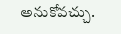అనుకోవచ్చు.